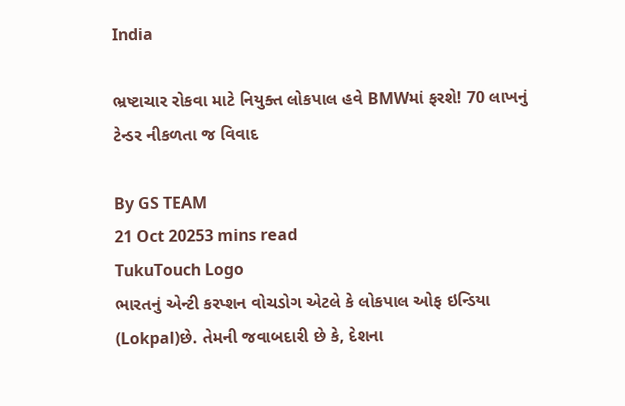India

ભ્રષ્ટાચાર રોકવા માટે નિયુક્ત લોકપાલ હવે BMWમાં ફરશે! 70 લાખનું ટેન્ડર નીકળતા જ વિવાદ

By GS TEAM
21 Oct 20253 mins read
TukuTouch Logo
ભારતનું એન્ટી કરપ્શન વોચડોગ એટલે કે લોકપાલ ઓફ ઇન્ડિયા (Lokpal)છે. તેમની જવાબદારી છે કે, દેશના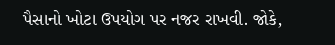પૈસાનો ખોટા ઉપયોગ પર નજર રાખવી. જોકે,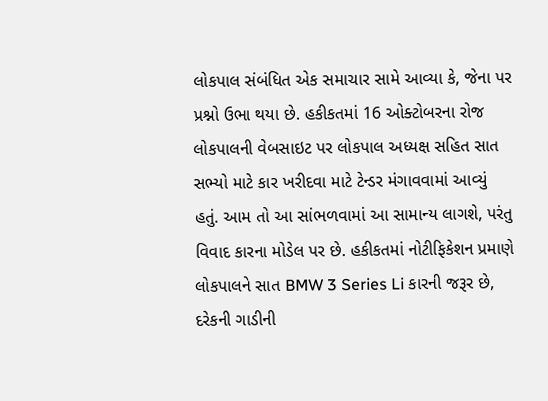લોકપાલ સંબંધિત એક સમાચાર સામે આવ્યા કે, જેના પર પ્રશ્નો ઉભા થયા છે. હકીકતમાં 16 ઓક્ટોબરના રોજ લોકપાલની વેબસાઇટ પર લોકપાલ અધ્યક્ષ સહિત સાત સભ્યો માટે કાર ખરીદવા માટે ટેન્ડર મંગાવવામાં આવ્યું હતું. આમ તો આ સાંભળવામાં આ સામાન્ય લાગશે, પરંતુ વિવાદ કારના મોડેલ પર છે. હકીકતમાં નોટીફિકેશન પ્રમાણે લોકપાલને સાત BMW 3 Series Li કારની જરૂર છે, દરેકની ગાડીની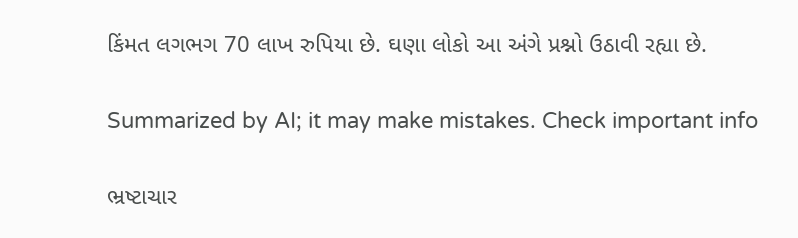કિંમત લગભગ 70 લાખ રુપિયા છે. ઘણા લોકો આ અંગે પ્રશ્નો ઉઠાવી રહ્યા છે.

Summarized by AI; it may make mistakes. Check important info

ભ્રષ્ટાચાર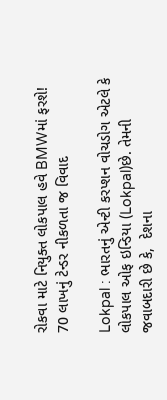રોકવા માટે નિયુક્ત લોકપાલ હવે BMWમાં ફરશે! 70 લાખનું ટેન્ડર નીકળતા જ વિવાદ

Lokpal : ભારતનું એન્ટી કરપ્શન વોચડોગ એટલે કે લોકપાલ ઓફ ઇન્ડિયા (Lokpal)છે. તેમની જવાબદારી છે કે,  દેશના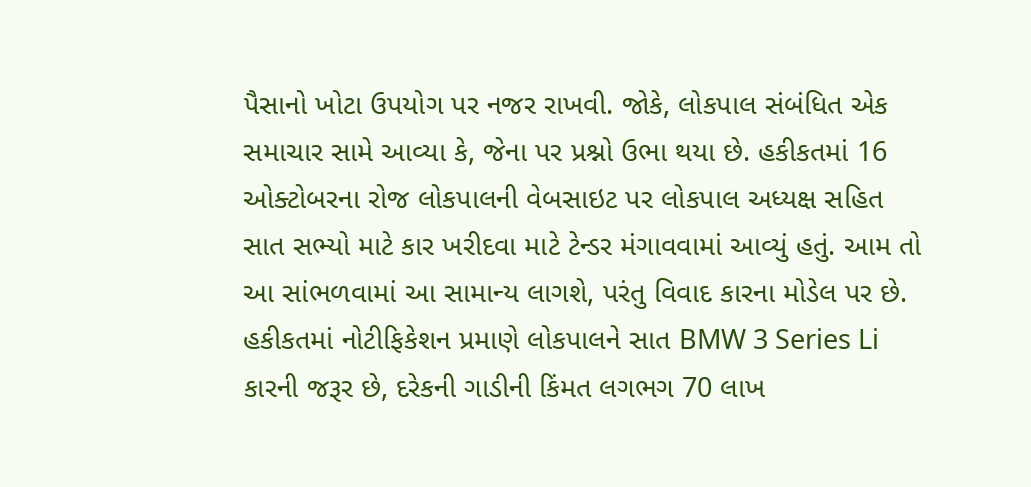પૈસાનો ખોટા ઉપયોગ પર નજર રાખવી. જોકે, લોકપાલ સંબંધિત એક સમાચાર સામે આવ્યા કે, જેના પર પ્રશ્નો ઉભા થયા છે. હકીકતમાં 16 ઓક્ટોબરના રોજ લોકપાલની વેબસાઇટ પર લોકપાલ અધ્યક્ષ સહિત સાત સભ્યો માટે કાર ખરીદવા માટે ટેન્ડર મંગાવવામાં આવ્યું હતું. આમ તો આ સાંભળવામાં આ સામાન્ય લાગશે, પરંતુ વિવાદ કારના મોડેલ પર છે. હકીકતમાં નોટીફિકેશન પ્રમાણે લોકપાલને સાત BMW 3 Series Li કારની જરૂર છે, દરેકની ગાડીની કિંમત લગભગ 70 લાખ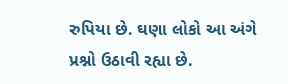રુપિયા છે. ઘણા લોકો આ અંગે પ્રશ્નો ઉઠાવી રહ્યા છે.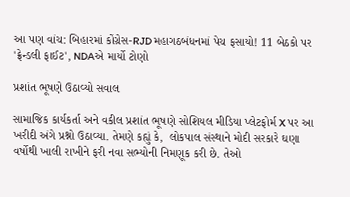આ પણ વાંચ: બિહારમાં કોંગ્રેસ-RJD મહાગઠબંધનમાં પેચ ફસાયો! 11 બેઠકો પર 'ફ્રેન્ડલી ફાઈટ', NDAએ માર્યો ટોણો

પ્રશાંત ભૂષણે ઉઠાવ્યો સવાલ

સામાજિક કાર્યકર્તા અને વકીલ પ્રશાંત ભૂષણે સોશિયલ મીડિયા પ્લેટફોર્મ X પર આ ખરીદી અંગે પ્રશ્નો ઉઠાવ્યા. તેમણે કહ્યું કે,  લોકપાલ સંસ્થાને મોદી સરકારે ઘણા વર્ષોથી ખાલી રાખીને ફરી નવા સભ્યોની નિમણૂક કરી છે. તેઓ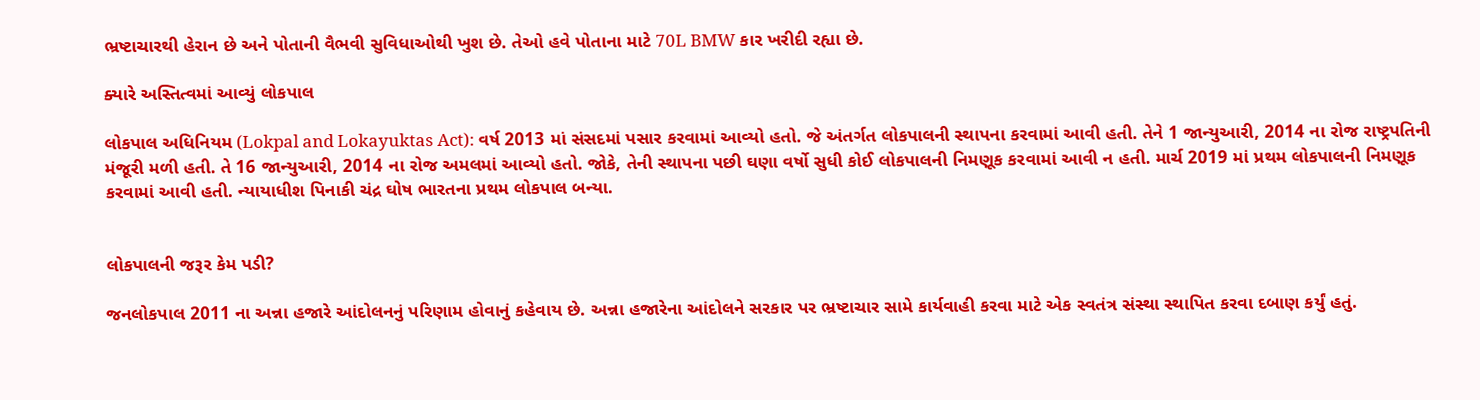ભ્રષ્ટાચારથી હેરાન છે અને પોતાની વૈભવી સુવિધાઓથી ખુશ છે. તેઓ હવે પોતાના માટે 70L BMW કાર ખરીદી રહ્યા છે.

ક્યારે અસ્તિત્વમાં આવ્યું લોકપાલ

લોકપાલ અધિનિયમ (Lokpal and Lokayuktas Act): વર્ષ 2013 માં સંસદમાં પસાર કરવામાં આવ્યો હતો. જે અંતર્ગત લોકપાલની સ્થાપના કરવામાં આવી હતી. તેને 1 જાન્યુઆરી, 2014 ના રોજ રાષ્ટ્રપતિની મંજૂરી મળી હતી. તે 16 જાન્યુઆરી, 2014 ના રોજ અમલમાં આવ્યો હતો. જોકે, તેની સ્થાપના પછી ઘણા વર્ષો સુધી કોઈ લોકપાલની નિમણૂક કરવામાં આવી ન હતી. માર્ચ 2019 માં પ્રથમ લોકપાલની નિમણૂક કરવામાં આવી હતી. ન્યાયાધીશ પિનાકી ચંદ્ર ઘોષ ભારતના પ્રથમ લોકપાલ બન્યા.


લોકપાલની જરૂર કેમ પડી?

જનલોકપાલ 2011 ના અન્ના હજારે આંદોલનનું પરિણામ હોવાનું કહેવાય છે. અન્ના હજારેના આંદોલને સરકાર પર ભ્રષ્ટાચાર સામે કાર્યવાહી કરવા માટે એક સ્વતંત્ર સંસ્થા સ્થાપિત કરવા દબાણ કર્યું હતું.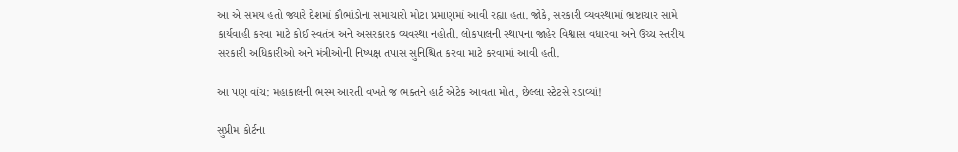આ એ સમય હતો જ્યારે દેશમાં કૌભાંડોના સમાચારો મોટા પ્રમાણમાં આવી રહ્યા હતા. જોકે, સરકારી વ્યવસ્થામાં ભ્રષ્ટાચાર સામે કાર્યવાહી કરવા માટે કોઈ સ્વતંત્ર અને અસરકારક વ્યવસ્થા નહોતી. લોકપાલની સ્થાપના જાહેર વિશ્વાસ વધારવા અને ઉચ્ચ સ્તરીય સરકારી અધિકારીઓ અને મંત્રીઓની નિષ્પક્ષ તપાસ સુનિશ્ચિત કરવા માટે કરવામાં આવી હતી.

આ પણ વાંચ: મહાકાલની ભસ્મ આરતી વખતે જ ભક્તને હાર્ટ એટેક આવતા મોત, છેલ્લા સ્ટેટસે રડાવ્યાં!

સુપ્રીમ કોર્ટના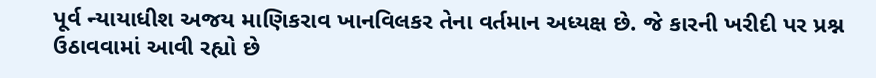પૂર્વ ન્યાયાધીશ અજય માણિકરાવ ખાનવિલકર તેના વર્તમાન અધ્યક્ષ છે. જે કારની ખરીદી પર પ્રશ્ન ઉઠાવવામાં આવી રહ્યો છે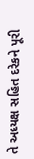તે અધ્યક્ષ સહિત દરેકને પૂરી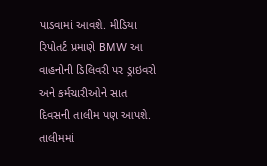પાડવામાં આવશે. મીડિયા રિપોતર્ટ પ્રમાણે BMW આ વાહનોની ડિલિવરી પર ડ્રાઇવરો અને કર્મચારીઓને સાત દિવસની તાલીમ પણ આપશે. તાલીમમાં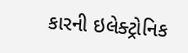કારની ઇલેક્ટ્રોનિક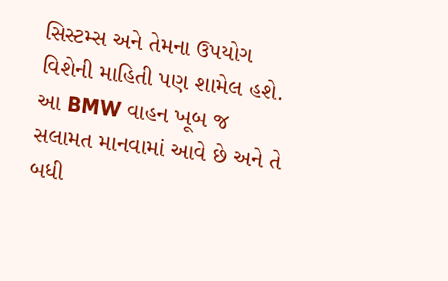સિસ્ટમ્સ અને તેમના ઉપયોગ વિશેની માહિતી પણ શામેલ હશે. આ BMW વાહન ખૂબ જ સલામત માનવામાં આવે છે અને તે બધી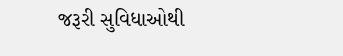જરૂરી સુવિધાઓથી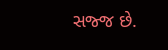સજ્જ છે.